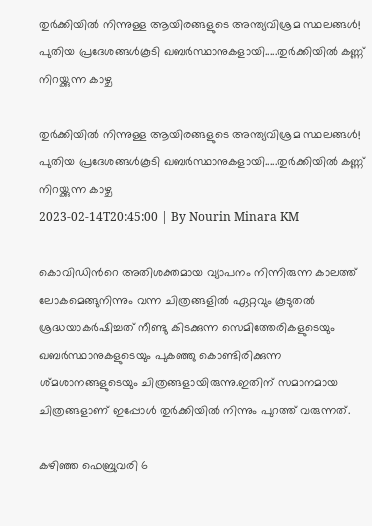തുര്‍ക്കിയില്‍ നിന്നുള്ള ആയിരങ്ങളുടെ അന്ത്യവിശ്രമ സ്ഥലങ്ങള്‍! പുതിയ പ്രദേശങ്ങള്‍കൂടി ഖബര്‍സ്ഥാനുകളായി.....തുർക്കിയിൽ കണ്ണ് നിറയ്ക്കുന്ന കാഴ്ച

തുര്‍ക്കിയില്‍ നിന്നുള്ള ആയിരങ്ങളുടെ അന്ത്യവിശ്രമ സ്ഥലങ്ങള്‍! പുതിയ പ്രദേശങ്ങള്‍കൂടി ഖബര്‍സ്ഥാനുകളായി.....തുർക്കിയിൽ കണ്ണ് നിറയ്ക്കുന്ന കാഴ്ച
2023-02-14T20:45:00 | By Nourin Minara KM

കൊവിഡിന്‍റെ അതിശക്തമായ വ്യാപനം നിന്നിരുന്ന കാലത്ത് ലോകമെങ്ങുനിന്നും വന്ന ചിത്രങ്ങളില്‍ ഏറ്റവും കൂടുതല്‍ ശ്രദ്ധയാകര്‍ഷിച്ചത് നീണ്ടു കിടക്കുന്ന സെമിത്തേരികളുടെയും ഖബര്‍സ്ഥാനുകളുടെയും പുകഞ്ഞു കൊണ്ടിരിക്കുന്ന ശ്മശാനങ്ങളുടെയും ചിത്രങ്ങളായിരുന്നു.ഇതിന് സമാനമായ ചിത്രങ്ങളാണ് ഇപ്പോള്‍ തുര്‍ക്കിയില്‍ നിന്നും പുറത്ത് വരുന്നത്.

കഴിഞ്ഞ ഫെബ്രുവരി 6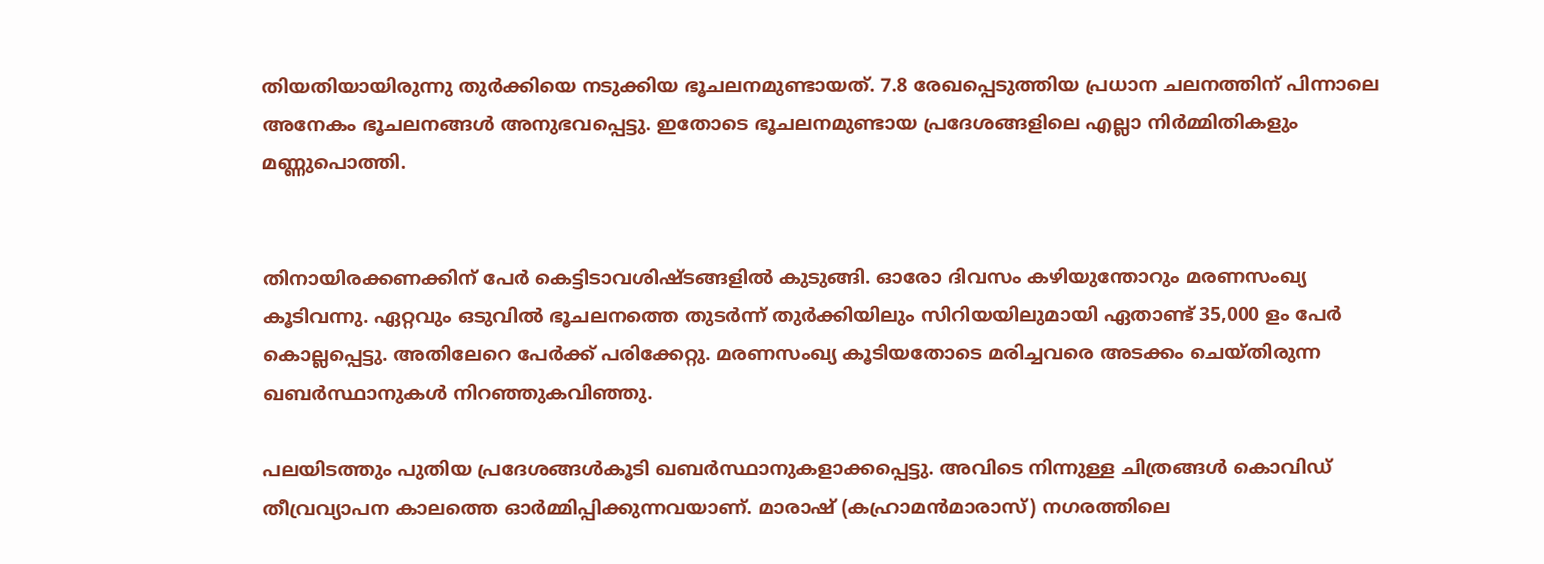തിയതിയായിരുന്നു തുര്‍ക്കിയെ നടുക്കിയ ഭൂചലനമുണ്ടായത്. 7.8 രേഖപ്പെടുത്തിയ പ്രധാന ചലനത്തിന് പിന്നാലെ അനേകം ഭൂചലനങ്ങള്‍ അനുഭവപ്പെട്ടു. ഇതോടെ ഭൂചലനമുണ്ടായ പ്രദേശങ്ങളിലെ എല്ലാ നിര്‍മ്മിതികളും മണ്ണുപൊത്തി.


തിനായിരക്കണക്കിന് പേര്‍ കെട്ടിടാവശിഷ്ടങ്ങളില്‍ കുടുങ്ങി. ഓരോ ദിവസം കഴിയുന്തോറും മരണസംഖ്യ കൂടിവന്നു. ഏറ്റവും ഒടുവില്‍ ഭൂചലനത്തെ തുടര്‍ന്ന് തുര്‍ക്കിയിലും സിറിയയിലുമായി ഏതാണ്ട് 35,000 ളം പേര്‍ കൊല്ലപ്പെട്ടു. അതിലേറെ പേര്‍ക്ക് പരിക്കേറ്റു. മരണസംഖ്യ കൂടിയതോടെ മരിച്ചവരെ അടക്കം ചെയ്തിരുന്ന ഖബര്‍സ്ഥാനുകള്‍ നിറഞ്ഞുകവിഞ്ഞു.

പലയിടത്തും പുതിയ പ്രദേശങ്ങള്‍കൂടി ഖബര്‍സ്ഥാനുകളാക്കപ്പെട്ടു. അവിടെ നിന്നുള്ള ചിത്രങ്ങള്‍ കൊവിഡ് തീവ്രവ്യാപന കാലത്തെ ഓര്‍മ്മിപ്പിക്കുന്നവയാണ്. മാരാഷ് (കഹ്രാമൻമാരാസ്) നഗരത്തിലെ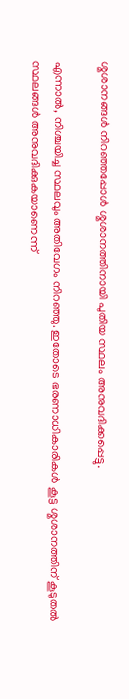ശ്മശാനങ്ങൾ നിറഞ്ഞപ്പോള്‍ ശ്മശാനത്തിനായി പുതിയ സ്ഥലം അനുവദിക്കപ്പെട്ടു.

എന്നാൽ, നിശ്ചയിച്ച സ്ഥലവും അതിവേഗം നിറഞ്ഞു. ഇതോടെ ഭരണാധികാരികള്‍ കൂട്ട ശ്മശാനത്തിന് കൂടുതല്‍ സ്ഥലങ്ങള്‍ അനുവദിക്കുകയാണെന്ന്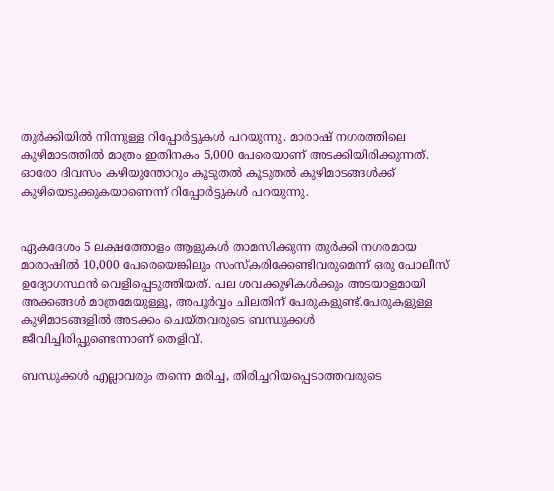തുര്‍ക്കിയില്‍ നിന്നുള്ള റിപ്പോര്‍ട്ടുകള്‍ പറയുന്നു. മാരാഷ് നഗരത്തിലെ കുഴിമാടത്തില്‍ മാത്രം ഇതിനകം 5,000 പേരെയാണ് അടക്കിയിരിക്കുന്നത്. ഓരോ ദിവസം കഴിയുന്തോറും കൂടുതല്‍ കൂടുതല്‍ കുഴിമാടങ്ങള്‍ക്ക് കുഴിയെടുക്കുകയാണെന്ന് റിപ്പോര്‍ട്ടുകള്‍ പറയുന്നു.


ഏകദേശം 5 ലക്ഷത്തോളം ആളുകൾ താമസിക്കുന്ന തുർക്കി നഗരമായ മാരാഷിൽ 10,000 പേരെയെങ്കിലും സംസ്‌കരിക്കേണ്ടിവരുമെന്ന് ഒരു പോലീസ് ഉദ്യോഗസ്ഥൻ വെളിപ്പെടുത്തിയത്. പല ശവക്കുഴികൾക്കും അടയാളമായി അക്കങ്ങൾ മാത്രമേയുള്ളൂ, അപൂര്‍വ്വം ചിലതിന് പേരുകളുണ്ട്.പേരുകളുള്ള കുഴിമാടങ്ങളില്‍ അടക്കം ചെയ്തവരുടെ ബന്ധുക്കള്‍ ജീവിച്ചിരിപ്പുണ്ടെന്നാണ് തെളിവ്.

ബന്ധുക്കള്‍ എല്ലാവരും തന്നെ മരിച്ച, തിരിച്ചറിയപ്പെടാത്തവരുടെ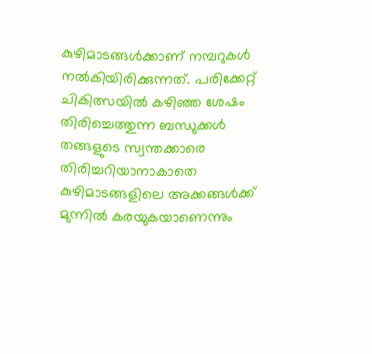കുഴിമാടങ്ങള്‍ക്കാണ് നമ്പറുകള്‍ നല്‍കിയിരിക്കുന്നത്. പരിക്കേറ്റ് ചികിത്സയില്‍ കഴിഞ്ഞ ശേഷം തിരിച്ചെത്തുന്ന ബന്ധുക്കള്‍ തങ്ങളുടെ സ്വന്തക്കാരെ തിരിച്ചറിയാനാകാതെ കുഴിമാടങ്ങളിലെ അക്കങ്ങള്‍ക്ക് മുന്നില്‍ കരയുകയാണെന്നും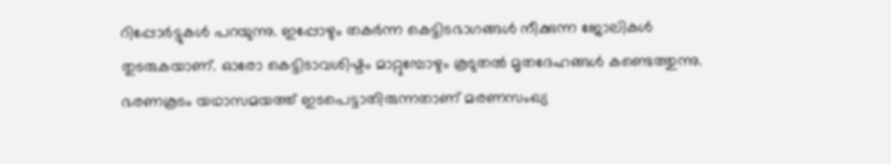റിപ്പോര്‍ട്ടുകള്‍ പറയുന്നു. ഇപ്പോഴും തകര്‍ന്ന കെട്ടിടഭാഗങ്ങള്‍ നീക്കുന്ന ജോലികള്‍ തുടരുകയാണ്. ഓരോ കെട്ടിടാവശിഷ്ടം മാറ്റുമ്പോഴും കൂടുതല്‍ മൃതദേഹങ്ങള്‍ കണ്ടെത്തുന്നു. ഭരണകൂടം യഥാസമയത്ത് ഇടപെട്ടാതിരുന്നതാണ് മരണസംഖ്യ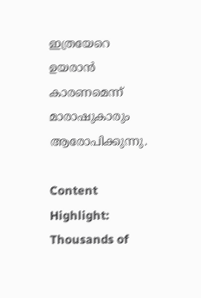ഇത്രയേറെ ഉയരാന്‍ കാരണമെന്ന് മാരാഷുകാരും ആരോപിക്കുന്നു.

Content Highlight: Thousands of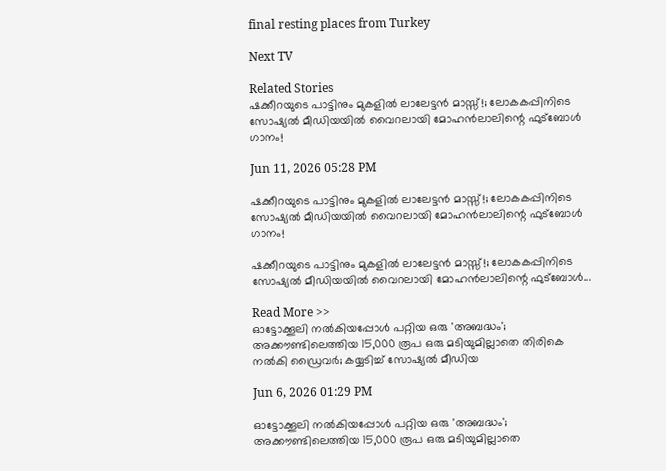final resting places from Turkey

Next TV

Related Stories
ഷക്കീറയുടെ പാട്ടിനും മുകളിൽ ലാലേട്ടൻ മാസ്സ്!; ലോകകപ്പിനിടെ സോഷ്യൽ മീഡിയയിൽ വൈറലായി മോഹൻലാലിന്റെ ഫുട്ബോൾ ഗാനം!

Jun 11, 2026 05:28 PM

ഷക്കീറയുടെ പാട്ടിനും മുകളിൽ ലാലേട്ടൻ മാസ്സ്!; ലോകകപ്പിനിടെ സോഷ്യൽ മീഡിയയിൽ വൈറലായി മോഹൻലാലിന്റെ ഫുട്ബോൾ ഗാനം!

ഷക്കീറയുടെ പാട്ടിനും മുകളിൽ ലാലേട്ടൻ മാസ്സ്!; ലോകകപ്പിനിടെ സോഷ്യൽ മീഡിയയിൽ വൈറലായി മോഹൻലാലിന്റെ ഫുട്ബോൾ...

Read More >>
ഓട്ടോക്കൂലി നൽകിയപ്പോൾ പറ്റിയ ഒരു 'അബദ്ധം'; അക്കൗണ്ടിലെത്തിയ 15,000 രൂപ ഒരു മടിയുമില്ലാതെ തിരികെ നൽകി ഡ്രൈവർ; കയ്യടിച്ച് സോഷ്യൽ മീഡിയ

Jun 6, 2026 01:29 PM

ഓട്ടോക്കൂലി നൽകിയപ്പോൾ പറ്റിയ ഒരു 'അബദ്ധം'; അക്കൗണ്ടിലെത്തിയ 15,000 രൂപ ഒരു മടിയുമില്ലാതെ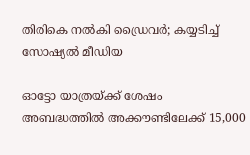തിരികെ നൽകി ഡ്രൈവർ; കയ്യടിച്ച് സോഷ്യൽ മീഡിയ

ഓട്ടോ യാത്രയ്ക്ക് ശേഷം അബദ്ധത്തിൽ അക്കൗണ്ടിലേക്ക് 15,000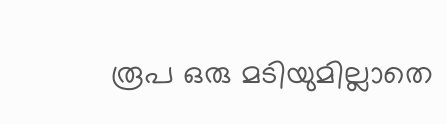രൂപ ഒരു മടിയുമില്ലാതെ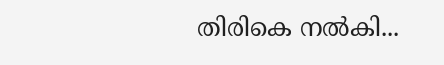തിരികെ നൽകി...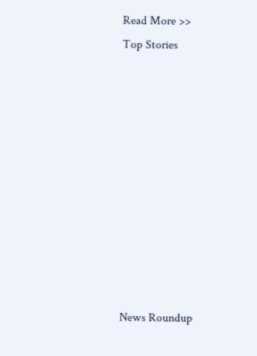Read More >>
Top Stories










News Roundup